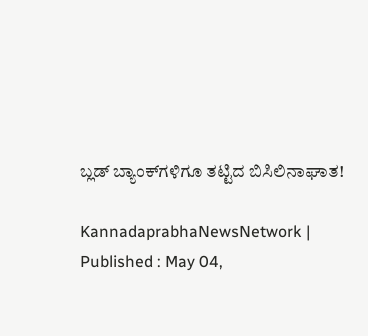ಬ್ಲಡ್‌ ಬ್ಯಾಂಕ್‌ಗಳಿಗೂ ತಟ್ಟಿದ ಬಿಸಿಲಿನಾಘಾತ!

KannadaprabhaNewsNetwork |
Published : May 04,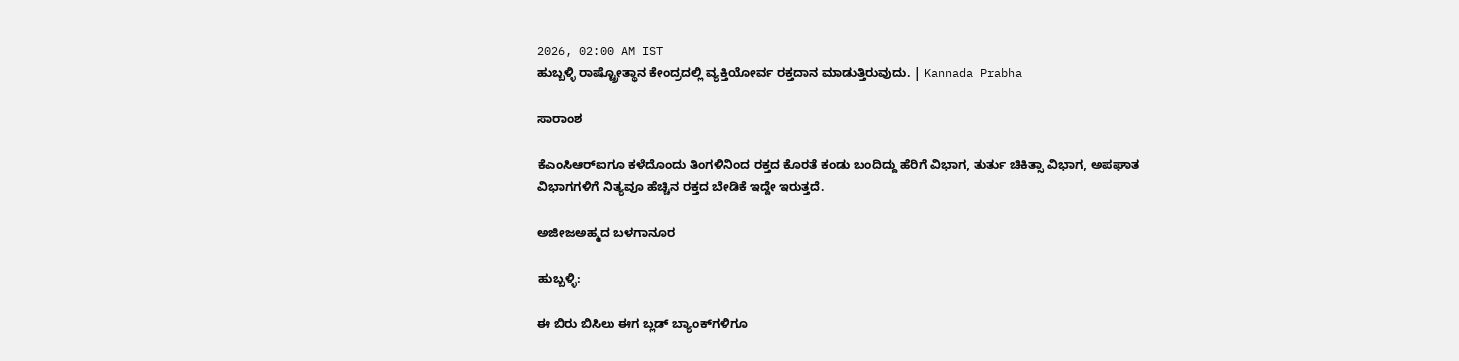2026, 02:00 AM IST
ಹುಬ್ಬಳ್ಳಿ ರಾಷ್ಟ್ರೋತ್ಥಾನ ಕೇಂದ್ರದಲ್ಲಿ ವ್ಯಕ್ತಿಯೋರ್ವ ರಕ್ತದಾನ ಮಾಡುತ್ತಿರುವುದು. | Kannada Prabha

ಸಾರಾಂಶ

ಕೆಎಂಸಿಆರ್‌ಐಗೂ ಕಳೆದೊಂದು ತಿಂಗಳಿನಿಂದ ರಕ್ತದ ಕೊರತೆ ಕಂಡು ಬಂದಿದ್ದು ಹೆರಿಗೆ ವಿಭಾಗ, ತುರ್ತು ಚಿಕಿತ್ಸಾ ವಿಭಾಗ, ಅಪಘಾತ ವಿಭಾಗಗಳಿಗೆ ನಿತ್ಯವೂ ಹೆಚ್ಚಿನ‌ ರಕ್ತದ ಬೇಡಿಕೆ ಇದ್ದೇ ಇರುತ್ತದೆ.

ಅಜೀಜಅಹ್ಮದ ಬಳಗಾನೂರ

ಹುಬ್ಬಳ್ಳಿ:

ಈ ಬಿರು ಬಿಸಿಲು ಈಗ ಬ್ಲಡ್‌ ಬ್ಯಾಂಕ್‌ಗಳಿಗೂ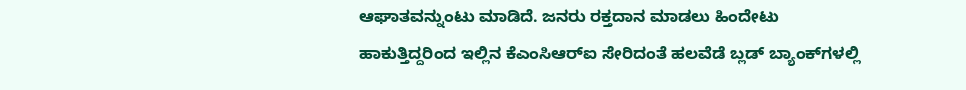ಆಘಾತವನ್ನುಂಟು ಮಾಡಿದೆ. ಜನರು ರಕ್ತದಾನ ಮಾಡಲು ಹಿಂದೇಟು ಹಾಕುತ್ತಿದ್ದರಿಂದ ಇಲ್ಲಿನ ಕೆಎಂಸಿಆರ್‌ಐ ಸೇರಿದಂತೆ ಹಲವೆಡೆ ಬ್ಲಡ್‌ ಬ್ಯಾಂಕ್‌ಗಳಲ್ಲಿ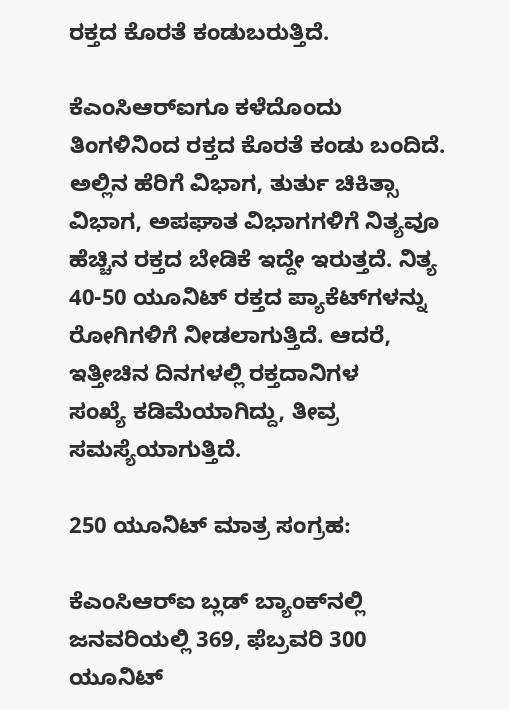ರಕ್ತದ ಕೊರತೆ ಕಂಡುಬರುತ್ತಿದೆ.

ಕೆಎಂಸಿಆರ್‌ಐಗೂ ಕಳೆದೊಂದು ತಿಂಗಳಿನಿಂದ ರಕ್ತದ ಕೊರತೆ ಕಂಡು ಬಂದಿದೆ. ಅಲ್ಲಿನ ಹೆರಿಗೆ ವಿಭಾಗ, ತುರ್ತು ಚಿಕಿತ್ಸಾ ವಿಭಾಗ, ಅಪಘಾತ ವಿಭಾಗಗಳಿಗೆ ನಿತ್ಯವೂ ಹೆಚ್ಚಿನ‌ ರಕ್ತದ ಬೇಡಿಕೆ ಇದ್ದೇ ಇರುತ್ತದೆ. ನಿತ್ಯ 40-50 ಯೂನಿಟ್ ರಕ್ತದ ಪ್ಯಾಕೆಟ್‌ಗಳನ್ನು ರೋಗಿಗಳಿಗೆ ನೀಡಲಾಗುತ್ತಿದೆ. ಆದರೆ, ಇತ್ತೀಚಿನ ದಿನಗಳಲ್ಲಿ ರಕ್ತದಾನಿಗಳ ಸಂಖ್ಯೆ ‌ಕಡಿಮೆಯಾಗಿದ್ದು, ತೀವ್ರ ಸಮಸ್ಯೆಯಾಗುತ್ತಿದೆ.

250 ಯೂನಿಟ್‌ ಮಾತ್ರ ಸಂಗ್ರಹ:

ಕೆಎಂಸಿಆರ್‌ಐ ಬ್ಲಡ್ ಬ್ಯಾಂಕ್‌ನಲ್ಲಿ ಜನವರಿಯಲ್ಲಿ 369, ಫೆಬ್ರವರಿ 300 ಯೂನಿಟ್‌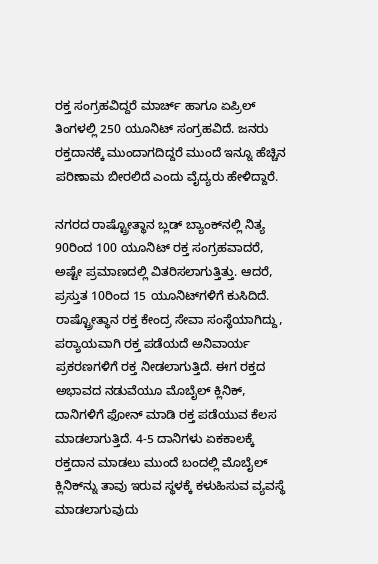ರಕ್ತ ಸಂಗ್ರಹವಿದ್ದರೆ ಮಾರ್ಚ್‌ ಹಾಗೂ ಏಪ್ರಿಲ್‌ ತಿಂಗಳಲ್ಲಿ 250 ಯೂನಿಟ್‌ ಸಂಗ್ರಹವಿದೆ. ಜನರು ರಕ್ತದಾನಕ್ಕೆ ಮುಂದಾಗದಿದ್ದರೆ ಮುಂದೆ ಇನ್ನೂ ಹೆಚ್ಚಿನ ಪರಿಣಾಮ ಬೀರಲಿದೆ ಎಂದು ವೈದ್ಯರು ಹೇಳಿದ್ದಾರೆ.

ನಗರದ ರಾಷ್ಟ್ರೋತ್ಥಾನ ಬ್ಲಡ್ ಬ್ಯಾಂಕ್‌ನಲ್ಲಿ ನಿತ್ಯ 90ರಿಂದ 100 ಯೂನಿಟ್ ರಕ್ತ ಸಂಗ್ರಹವಾದರೆ, ಅಷ್ಟೇ ಪ್ರಮಾಣದಲ್ಲಿ ವಿತರಿಸಲಾಗುತ್ತಿತ್ತು. ಆದರೆ, ಪ್ರಸ್ತುತ 10ರಿಂದ 15 ಯೂನಿಟ್‌ಗಳಿಗೆ ಕುಸಿದಿದೆ. ರಾಷ್ಟ್ರೋತ್ಥಾನ ರಕ್ತ ‌ಕೇಂದ್ರ ಸೇವಾ ಸಂಸ್ಥೆಯಾಗಿದ್ದು, ಪರ‍್ಯಾಯವಾಗಿ ರಕ್ತ ಪಡೆಯದೆ ಅನಿವಾರ್ಯ ಪ್ರಕರಣಗಳಿಗೆ ರಕ್ತ ನೀಡಲಾಗುತ್ತಿದೆ. ಈಗ ರಕ್ತದ ಅಭಾವದ ನಡುವೆಯೂ ಮೊಬೈಲ್ ‌ಕ್ಲಿನಿಕ್, ದಾನಿಗಳಿಗೆ ಫೋನ್ ಮಾಡಿ ರಕ್ತ ಪಡೆಯುವ ಕೆಲಸ ಮಾಡಲಾಗುತ್ತಿದೆ‌. 4-5 ದಾನಿಗಳು ಏಕಕಾಲಕ್ಕೆ ರಕ್ತದಾನ ಮಾಡಲು ಮುಂದೆ ಬಂದಲ್ಲಿ ಮೊಬೈಲ್‌‌ ಕ್ಲಿನಿಕ್‌ನ್ನು ತಾವು ಇರುವ ಸ್ಥಳಕ್ಕೆ ಕಳುಹಿಸುವ ವ್ಯವಸ್ಥೆ ಮಾಡಲಾಗುವುದು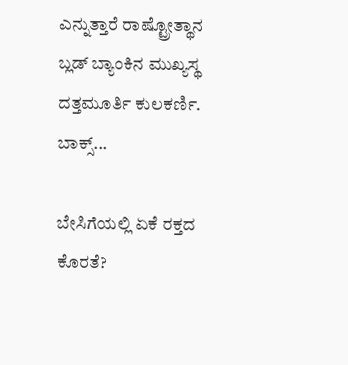ಎನ್ನುತ್ತಾರೆ ರಾಷ್ಟ್ರೋತ್ಥಾನ ಬ್ಲಡ್ ಬ್ಯಾಂಕಿನ ಮುಖ್ಯಸ್ಥ ದತ್ತಮೂರ್ತಿ ಕುಲಕರ್ಣಿ. ಬಾಕ್ಸ್...

ಬೇಸಿಗೆಯಲ್ಲಿ ಏಕೆ ರಕ್ತದ ಕೊರತೆ?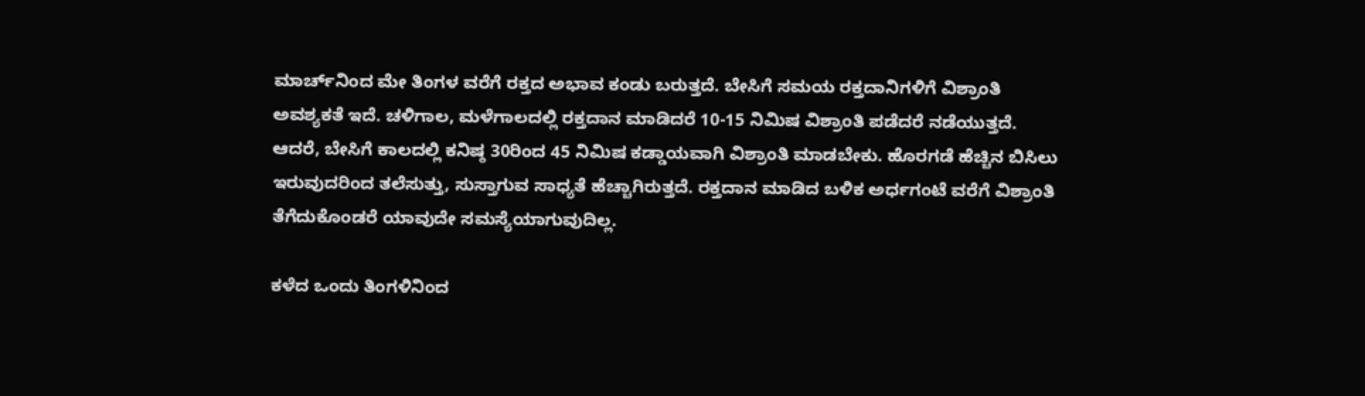ಮಾರ್ಚ್‌ನಿಂದ ಮೇ ತಿಂಗಳ ವರೆಗೆ ರಕ್ತದ ಅಭಾವ ಕಂಡು ಬರುತ್ತದೆ. ಬೇಸಿಗೆ ಸಮಯ ರಕ್ತದಾನಿಗಳಿಗೆ ವಿಶ್ರಾಂತಿ ಅವಶ್ಯಕತೆ ಇದೆ. ಚಳಿಗಾಲ, ಮಳೆಗಾಲದಲ್ಲಿ ರಕ್ತದಾನ ಮಾಡಿದರೆ 10-15 ನಿಮಿಷ ವಿಶ್ರಾಂತಿ ಪಡೆದರೆ ನಡೆಯುತ್ತದೆ. ಆದರೆ, ಬೇಸಿಗೆ ಕಾಲದಲ್ಲಿ ಕನಿಷ್ಠ 30ರಿಂದ 45 ನಿಮಿಷ ಕಡ್ಡಾಯವಾಗಿ ವಿಶ್ರಾಂತಿ ಮಾಡಬೇಕು. ಹೊರಗಡೆ ಹೆಚ್ಚಿನ ಬಿಸಿಲು ಇರುವುದರಿಂದ ತಲೆಸುತ್ತು, ಸುಸ್ತಾಗುವ ಸಾಧ್ಯತೆ ಹೆಚ್ಚಾಗಿರುತ್ತದೆ. ರಕ್ತದಾನ ಮಾಡಿದ ಬಳಿಕ ಅರ್ಧಗಂಟೆ ವರೆಗೆ ವಿಶ್ರಾಂತಿ ತೆಗೆದುಕೊಂಡರೆ ಯಾವುದೇ ಸಮಸ್ಯೆಯಾಗುವುದಿಲ್ಲ.

ಕಳೆದ ಒಂದು ತಿಂಗಳಿನಿಂದ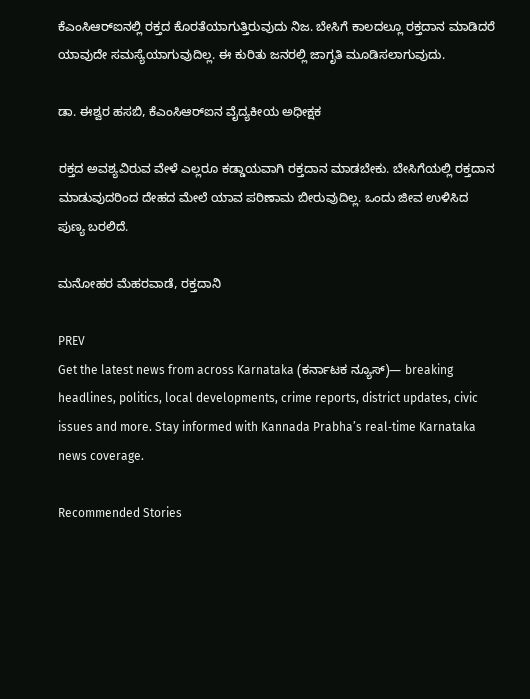ಕೆಎಂಸಿಆರ್‌ಐನಲ್ಲಿ ರಕ್ತದ ಕೊರತೆಯಾಗುತ್ತಿರುವುದು ನಿಜ. ಬೇಸಿಗೆ ಕಾಲದಲ್ಲೂ ರಕ್ತದಾನ ಮಾಡಿದರೆ ಯಾವುದೇ ಸಮಸ್ಯೆಯಾಗುವುದಿಲ್ಲ. ಈ ಕುರಿತು ಜನರಲ್ಲಿ ಜಾಗೃತಿ ಮೂಡಿಸಲಾಗುವುದು.

ಡಾ. ಈಶ್ವರ ಹಸಬಿ, ಕೆಎಂಸಿಆರ್‌ಐನ ವೈದ್ಯಕೀಯ ಅಧೀಕ್ಷಕ

ರಕ್ತದ ಅವಶ್ಯವಿರುವ ವೇಳೆ ಎಲ್ಲರೂ ಕಡ್ಡಾಯವಾಗಿ ರಕ್ತದಾನ ಮಾಡಬೇಕು. ಬೇಸಿಗೆಯಲ್ಲಿ ರಕ್ತದಾನ ಮಾಡುವುದರಿಂದ ದೇಹದ ಮೇಲೆ ಯಾವ ಪರಿಣಾಮ ಬೀರುವುದಿಲ್ಲ. ಒಂದು ಜೀವ ಉಳಿಸಿದ ಪುಣ್ಯ ಬರಲಿದೆ.

ಮನೋಹರ ಮೆಹರವಾಡೆ, ರಕ್ತದಾನಿ

PREV
Get the latest news from across Karnataka (ಕರ್ನಾಟಕ ನ್ಯೂಸ್)— breaking headlines, politics, local developments, crime reports, district updates, civic issues and more. Stay informed with Kannada Prabha’s real‑time Karnataka news coverage.

Recommended Stories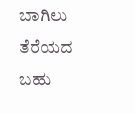ಬಾಗಿಲು ತೆರೆಯದ ಬಹು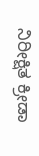ನಿರೀಕ್ಷಿತ ಕ್ರೀಡಾ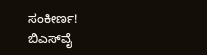ಸಂಕೀರ್ಣ!
ಬಿಎಸ್‌ವೈ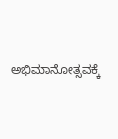ಅಭಿಮಾನೋತ್ಸವಕ್ಕೆ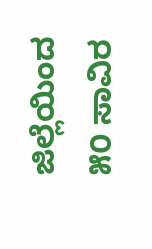ಜಿಲ್ಲೆಯಿಂದ ೫೦ ಸಾವಿರ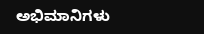ಅಭಿಮಾನಿಗಳು